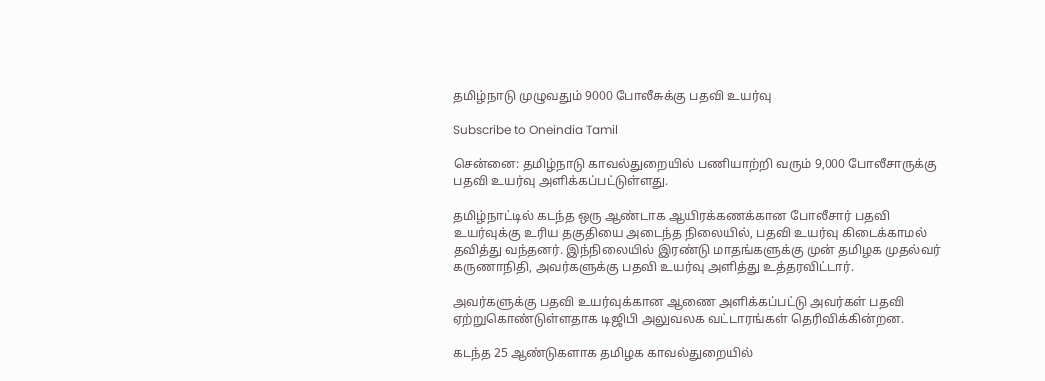தமிழ்நாடு முழுவதும் 9000 போலீசுக்கு பதவி உயர்வு

Subscribe to Oneindia Tamil

சென்னை: தமிழ்நாடு காவல்துறையில் பணியாற்றி வரும் 9,000 போலீசாருக்கு பதவி உயர்வு அளிக்கப்பட்டுள்ளது.

தமிழ்நாட்டில் கடந்த ஒரு ஆண்டாக ஆயிரக்கணக்கான போலீசார் பதவி உயர்வுக்கு உரிய தகுதியை அடைந்த நிலையில், பதவி உயர்வு கிடைக்காமல் தவித்து வந்தனர். இந்நிலையில் இரண்டு மாதங்களுக்கு முன் தமிழக முதல்வர் கருணாநிதி, அவர்களுக்கு பதவி உயர்வு அளித்து உத்தரவிட்டார்.

அவர்களுக்கு பதவி உயர்வுக்கான ஆணை அளிக்கப்பட்டு அவர்கள் பதவி ஏற்றுகொண்டுள்ளதாக டிஜிபி அலுவலக வட்டாரங்கள் தெரிவிக்கின்றன.

கடந்த 25 ஆண்டுகளாக தமிழக காவல்துறையில்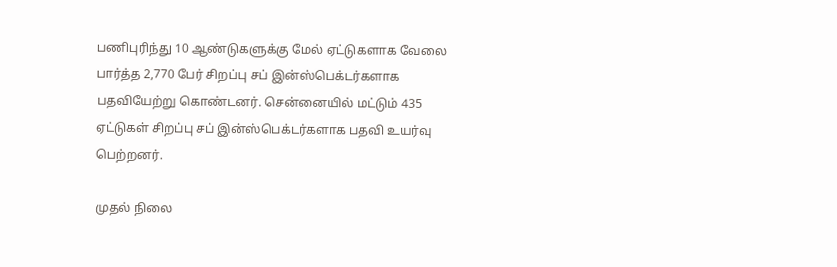பணிபுரிந்து 10 ஆண்டுகளுக்கு மேல் ஏட்டுகளாக வேலை பார்த்த 2,770 பேர் சிறப்பு சப் இன்ஸ்பெக்டர்களாக பதவியேற்று கொண்டனர். சென்னையில் மட்டும் 435 ஏட்டுகள் சிறப்பு சப் இன்ஸ்பெக்டர்களாக பதவி உயர்வு பெற்றனர்.

முதல் நிலை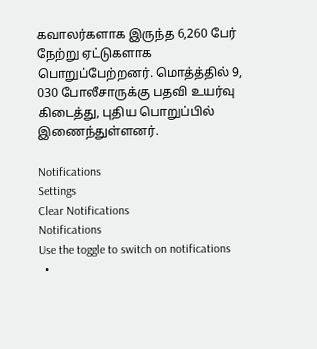கவாலர்களாக இருந்த 6,260 பேர் நேற்று ஏட்டுகளாக பொறுப்பேற்றனர். மொத்த்தில் 9, 030 போலீசாருக்கு பதவி உயர்வு கிடைத்து, புதிய பொறுப்பில் இணைந்துள்ளனர்.

Notifications
Settings
Clear Notifications
Notifications
Use the toggle to switch on notifications
  •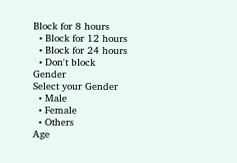Block for 8 hours
  • Block for 12 hours
  • Block for 24 hours
  • Don't block
Gender
Select your Gender
  • Male
  • Female
  • Others
Age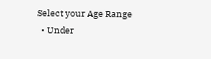Select your Age Range
  • Under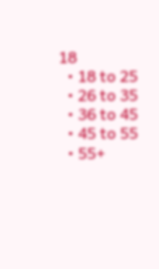18
  • 18 to 25
  • 26 to 35
  • 36 to 45
  • 45 to 55
  • 55+